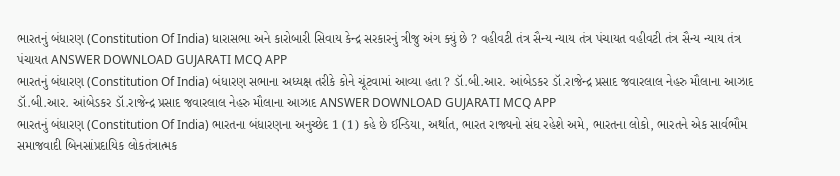ભારતનું બંધારણ (Constitution Of India) ધારાસભા અને કારોબારી સિવાય કેન્દ્ર સરકારનું ત્રીજુ અંગ ક્યું છે ? વહીવટી તંત્ર સૈન્ય ન્યાય તંત્ર પંચાયત વહીવટી તંત્ર સૈન્ય ન્યાય તંત્ર પંચાયત ANSWER DOWNLOAD GUJARATI MCQ APP
ભારતનું બંધારણ (Constitution Of India) બંધારણ સભાના અધ્યક્ષ તરીકે કોને ચૂંટવામાં આવ્યા હતા ? ડૉ.બી.આર. આંબેડકર ડૉ.રાજેન્દ્ર પ્રસાદ જવારલાલ નેહરુ મૌલાના આઝાદ ડૉ.બી.આર. આંબેડકર ડૉ.રાજેન્દ્ર પ્રસાદ જવારલાલ નેહરુ મૌલાના આઝાદ ANSWER DOWNLOAD GUJARATI MCQ APP
ભારતનું બંધારણ (Constitution Of India) ભારતના બંધારણના અનુચ્છેદ 1 (1) કહે છે ઈન્ડિયા, અર્થાત, ભારત રાજ્યનો સંઘ રહેશે અમે, ભારતના લોકો, ભારતને એક સાર્વભૌમ સમાજવાદી બિનસાંપ્રદાયિક લોકતંત્રાત્મક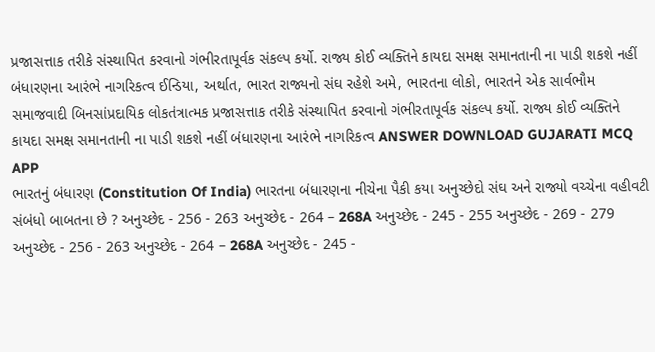પ્રજાસત્તાક તરીકે સંસ્થાપિત કરવાનો ગંભીરતાપૂર્વક સંકલ્પ કર્યો. રાજ્ય કોઈ વ્યક્તિને કાયદા સમક્ષ સમાનતાની ના પાડી શકશે નહીં બંધારણના આરંભે નાગરિકત્વ ઈન્ડિયા, અર્થાત, ભારત રાજ્યનો સંઘ રહેશે અમે, ભારતના લોકો, ભારતને એક સાર્વભૌમ સમાજવાદી બિનસાંપ્રદાયિક લોકતંત્રાત્મક પ્રજાસત્તાક તરીકે સંસ્થાપિત કરવાનો ગંભીરતાપૂર્વક સંકલ્પ કર્યો. રાજ્ય કોઈ વ્યક્તિને કાયદા સમક્ષ સમાનતાની ના પાડી શકશે નહીં બંધારણના આરંભે નાગરિકત્વ ANSWER DOWNLOAD GUJARATI MCQ APP
ભારતનું બંધારણ (Constitution Of India) ભારતના બંધારણના નીચેના પૈકી કયા અનુચ્છેદો સંઘ અને રાજ્યો વચ્ચેના વહીવટી સંબંધો બાબતના છે ? અનુચ્છેદ - 256 - 263 અનુચ્છેદ - 264 – 268A અનુચ્છેદ - 245 - 255 અનુચ્છેદ - 269 - 279 અનુચ્છેદ - 256 - 263 અનુચ્છેદ - 264 – 268A અનુચ્છેદ - 245 -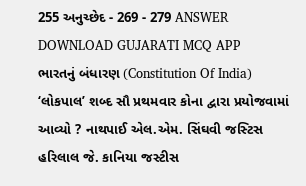255 અનુચ્છેદ - 269 - 279 ANSWER DOWNLOAD GUJARATI MCQ APP
ભારતનું બંધારણ (Constitution Of India) ‘લોકપાલ’ શબ્દ સૌ પ્રથમવાર કોના દ્વારા પ્રયોજવામાં આવ્યો ? નાથપાઈ એલ.એમ. સિંઘવી જસ્ટિસ હરિલાલ જે. કાનિયા જસ્ટીસ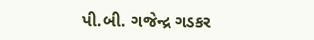પી.બી. ગજેન્દ્ર ગડકર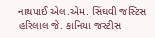નાથપાઈ એલ.એમ. સિંઘવી જસ્ટિસ હરિલાલ જે. કાનિયા જસ્ટીસ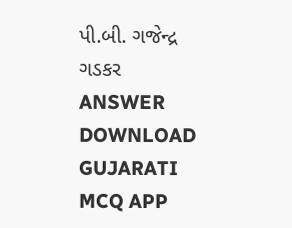પી.બી. ગજેન્દ્ર ગડકર ANSWER DOWNLOAD GUJARATI MCQ APP